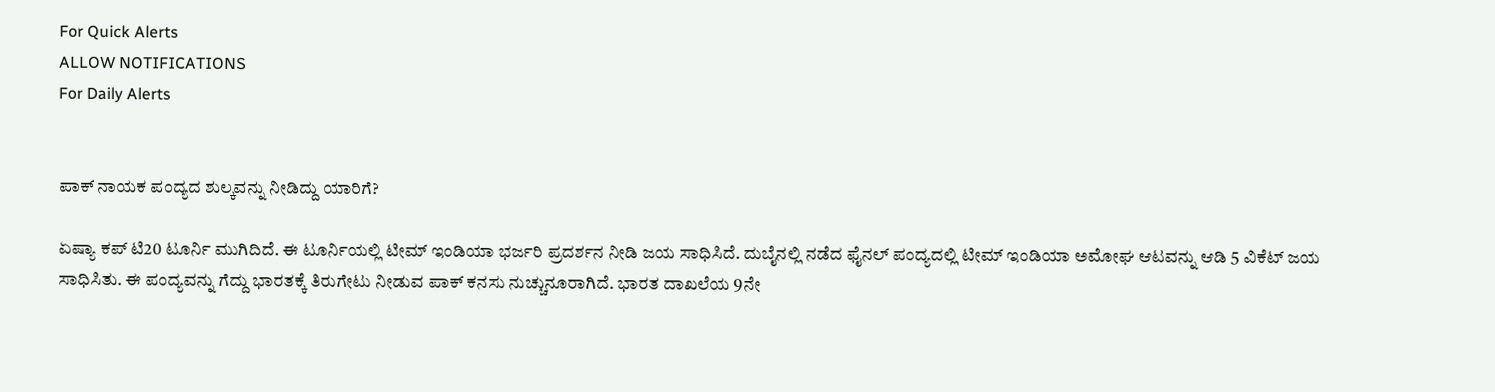For Quick Alerts
ALLOW NOTIFICATIONS
For Daily Alerts


ಪಾಕ್‌ ನಾಯಕ ಪಂದ್ಯದ ಶುಲ್ಕವನ್ನು ನೀಡಿದ್ದು ಯಾರಿಗೆ?

ಏಷ್ಯಾ ಕಪ್‌ ಟಿ20 ಟೂರ್ನಿ ಮುಗಿದಿದೆ. ಈ ಟೂರ್ನಿಯಲ್ಲಿ ಟೀಮ್ ಇಂಡಿಯಾ ಭರ್ಜರಿ ಪ್ರದರ್ಶನ ನೀಡಿ ಜಯ ಸಾಧಿಸಿದೆ. ದುಬೈನಲ್ಲಿ ನಡೆದ ಫೈನಲ್‌ ಪಂದ್ಯದಲ್ಲಿ ಟೀಮ್ ಇಂಡಿಯಾ ಅಮೋಘ ಆಟವನ್ನು ಆಡಿ 5 ವಿಕೆಟ್‌ ಜಯ ಸಾಧಿಸಿತು. ಈ ಪಂದ್ಯವನ್ನು ಗೆದ್ದು ಭಾರತಕ್ಕೆ ತಿರುಗೇಟು ನೀಡುವ ಪಾಕ್‌ ಕನಸು ನುಚ್ಚುನೂರಾಗಿದೆ. ಭಾರತ ದಾಖಲೆಯ 9ನೇ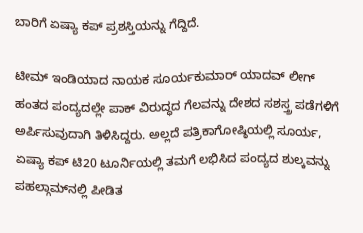ಬಾರಿಗೆ ಏಷ್ಯಾ ಕಪ್‌ ಪ್ರಶಸ್ತಿಯನ್ನು ಗೆದ್ದಿದೆ.

ಟೀಮ್ ಇಂಡಿಯಾದ ನಾಯಕ ಸೂರ್ಯಕುಮಾರ್ ಯಾದವ್ ಲೀಗ್‌ ಹಂತದ ಪಂದ್ಯದಲ್ಲೇ ಪಾಕ್‌ ವಿರುದ್ಧದ ಗೆಲವನ್ನು ದೇಶದ ಸಶಸ್ತ್ರ ಪಡೆಗಳಿಗೆ ಅರ್ಪಿಸುವುದಾಗಿ ತಿಳಿಸಿದ್ದರು. ಅಲ್ಲದೆ ಪತ್ರಿಕಾಗೋಷ್ಠಿಯಲ್ಲಿ ಸೂರ್ಯ, ಏಷ್ಯಾ ಕಪ್‌ ಟಿ20 ಟೂರ್ನಿಯಲ್ಲಿ ತಮಗೆ ಲಭಿಸಿದ ಪಂದ್ಯದ ಶುಲ್ಕವನ್ನು ಪಹಲ್ಗಾಮ್‌ನಲ್ಲಿ ಪೀಡಿತ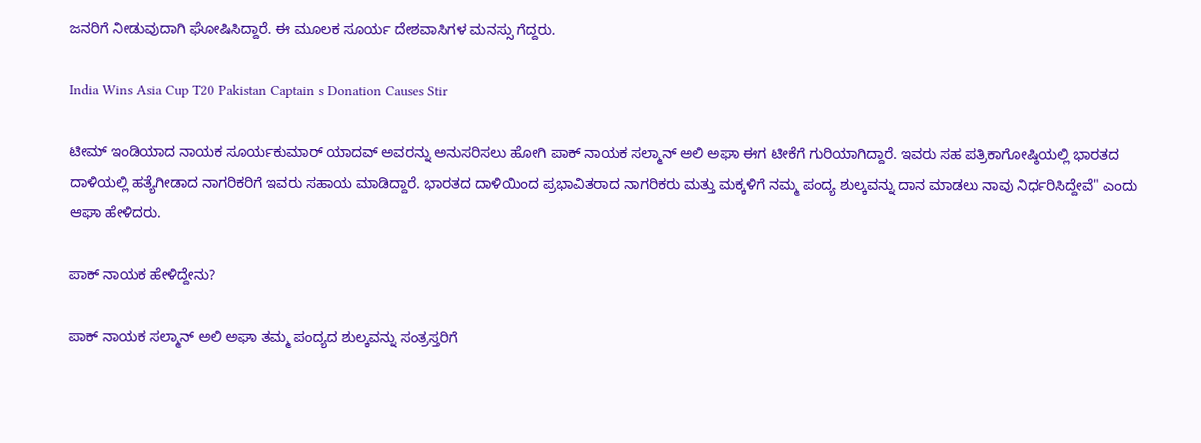ಜನರಿಗೆ ನೀಡುವುದಾಗಿ ಘೋಷಿಸಿದ್ದಾರೆ. ಈ ಮೂಲಕ ಸೂರ್ಯ ದೇಶವಾಸಿಗಳ ಮನಸ್ಸು ಗೆದ್ದರು.

India Wins Asia Cup T20 Pakistan Captain s Donation Causes Stir

ಟೀಮ್ ಇಂಡಿಯಾದ ನಾಯಕ ಸೂರ್ಯಕುಮಾರ್ ಯಾದವ್ ಅವರನ್ನು ಅನುಸರಿಸಲು ಹೋಗಿ ಪಾಕ್‌ ನಾಯಕ ಸಲ್ಮಾನ್‌ ಅಲಿ ಅಘಾ ಈಗ ಟೀಕೆಗೆ ಗುರಿಯಾಗಿದ್ದಾರೆ. ಇವರು ಸಹ ಪತ್ರಿಕಾಗೋಷ್ಠಿಯಲ್ಲಿ ಭಾರತದ ದಾಳಿಯಲ್ಲಿ ಹತ್ಯೆಗೀಡಾದ ನಾಗರಿಕರಿಗೆ ಇವರು ಸಹಾಯ ಮಾಡಿದ್ದಾರೆ. ಭಾರತದ ದಾಳಿಯಿಂದ ಪ್ರಭಾವಿತರಾದ ನಾಗರಿಕರು ಮತ್ತು ಮಕ್ಕಳಿಗೆ ನಮ್ಮ ಪಂದ್ಯ ಶುಲ್ಕವನ್ನು ದಾನ ಮಾಡಲು ನಾವು ನಿರ್ಧರಿಸಿದ್ದೇವೆ" ಎಂದು ಆಘಾ ಹೇಳಿದರು.

ಪಾಕ್‌ ನಾಯಕ ಹೇಳಿದ್ದೇನು?

ಪಾಕ್‌ ನಾಯಕ ಸಲ್ಮಾನ್‌ ಅಲಿ ಅಘಾ ತಮ್ಮ ಪಂದ್ಯದ ಶುಲ್ಕವನ್ನು ಸಂತ್ರಸ್ತರಿಗೆ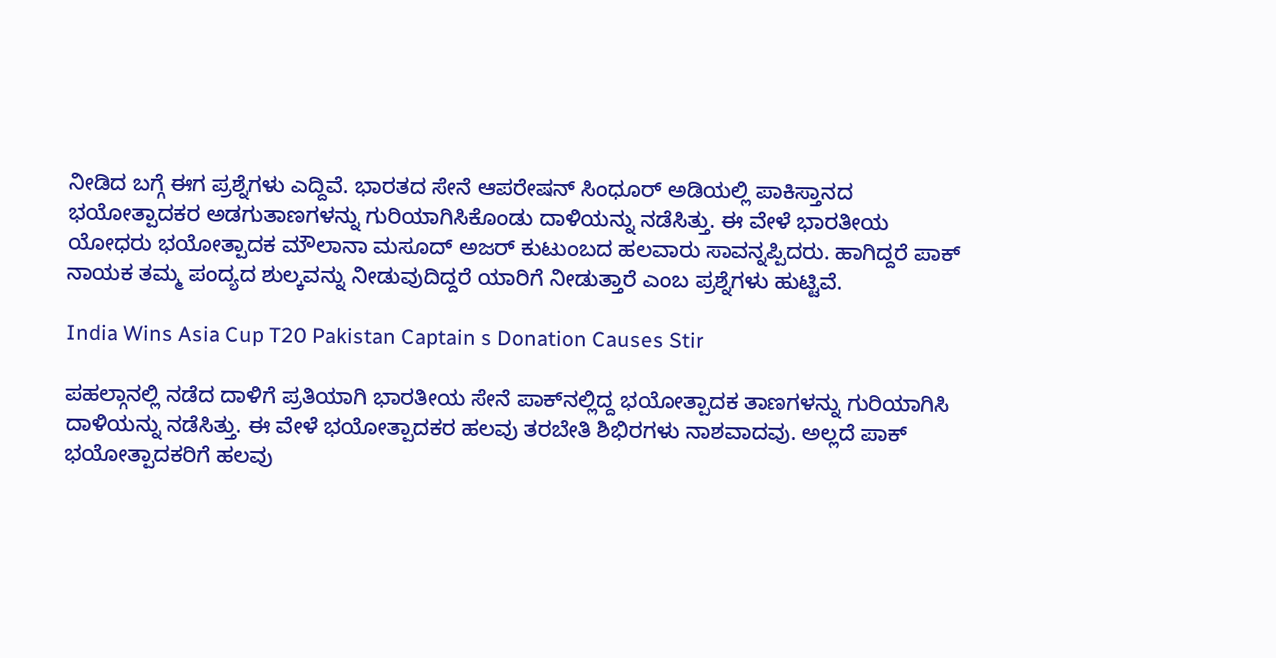ನೀಡಿದ ಬಗ್ಗೆ ಈಗ ಪ್ರಶ್ನೆಗಳು ಎದ್ದಿವೆ. ಭಾರತದ ಸೇನೆ ಆಪರೇಷನ್ ಸಿಂಧೂರ್ ಅಡಿಯಲ್ಲಿ ಪಾಕಿಸ್ತಾನದ ಭಯೋತ್ಪಾದಕರ ಅಡಗುತಾಣಗಳನ್ನು ಗುರಿಯಾಗಿಸಿಕೊಂಡು ದಾಳಿಯನ್ನು ನಡೆಸಿತ್ತು. ಈ ವೇಳೆ ಭಾರತೀಯ ಯೋಧರು ಭಯೋತ್ಪಾದಕ ಮೌಲಾನಾ ಮಸೂದ್ ಅಜರ್ ಕುಟುಂಬದ ಹಲವಾರು ಸಾವನ್ನಪ್ಪಿದರು. ಹಾಗಿದ್ದರೆ ಪಾಕ್‌ ನಾಯಕ ತಮ್ಮ ಪಂದ್ಯದ ಶುಲ್ಕವನ್ನು ನೀಡುವುದಿದ್ದರೆ ಯಾರಿಗೆ ನೀಡುತ್ತಾರೆ ಎಂಬ ಪ್ರಶ್ನೆಗಳು ಹುಟ್ಟಿವೆ.

India Wins Asia Cup T20 Pakistan Captain s Donation Causes Stir

ಪಹಲ್ಗಾನಲ್ಲಿ ನಡೆದ ದಾಳಿಗೆ ಪ್ರತಿಯಾಗಿ ಭಾರತೀಯ ಸೇನೆ ಪಾಕ್‌ನಲ್ಲಿದ್ದ ಭಯೋತ್ಪಾದಕ ತಾಣಗಳನ್ನು ಗುರಿಯಾಗಿಸಿ ದಾಳಿಯನ್ನು ನಡೆಸಿತ್ತು. ಈ ವೇಳೆ ಭಯೋತ್ಪಾದಕರ ಹಲವು ತರಬೇತಿ ಶಿಭಿರಗಳು ನಾಶವಾದವು. ಅಲ್ಲದೆ ಪಾಕ್‌ ಭಯೋತ್ಪಾದಕರಿಗೆ ಹಲವು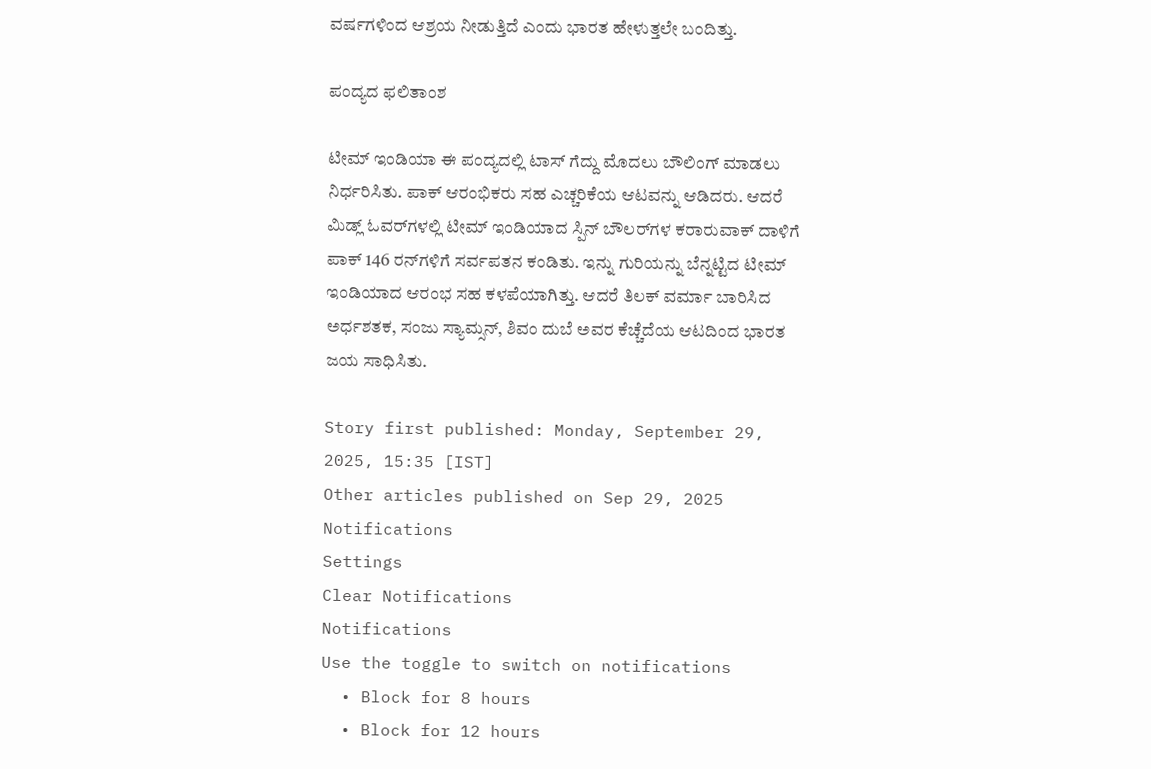ವರ್ಷಗಳಿಂದ ಆಶ್ರಯ ನೀಡುತ್ತಿದೆ ಎಂದು ಭಾರತ ಹೇಳುತ್ತಲೇ ಬಂದಿತ್ತು.

ಪಂದ್ಯದ ಫಲಿತಾಂಶ

ಟೀಮ್ ಇಂಡಿಯಾ ಈ ಪಂದ್ಯದಲ್ಲಿ ಟಾಸ್‌ ಗೆದ್ದು ಮೊದಲು ಬೌಲಿಂಗ್ ಮಾಡಲು ನಿರ್ಧರಿಸಿತು. ಪಾಕ್ ಆರಂಭಿಕರು ಸಹ ಎಚ್ಚರಿಕೆಯ ಆಟವನ್ನು ಆಡಿದರು. ಆದರೆ ಮಿಡ್ಲ್‌ ಓವರ್‌ಗಳಲ್ಲಿ ಟೀಮ್ ಇಂಡಿಯಾದ ಸ್ಪಿನ್ ಬೌಲರ್‌ಗಳ ಕರಾರುವಾಕ್ ದಾಳಿಗೆ ಪಾಕ್‌ 146 ರನ್‌ಗಳಿಗೆ ಸರ್ವಪತನ ಕಂಡಿತು. ಇನ್ನು ಗುರಿಯನ್ನು ಬೆನ್ನಟ್ಟಿದ ಟೀಮ್ ಇಂಡಿಯಾದ ಆರಂಭ ಸಹ ಕಳಪೆಯಾಗಿತ್ತು. ಆದರೆ ತಿಲಕ್ ವರ್ಮಾ ಬಾರಿಸಿದ ಅರ್ಧಶತಕ, ಸಂಜು ಸ್ಯಾಮ್ಸನ್, ಶಿವಂ ದುಬೆ ಅವರ ಕೆಚ್ಚೆದೆಯ ಆಟದಿಂದ ಭಾರತ ಜಯ ಸಾಧಿಸಿತು.

Story first published: Monday, September 29, 2025, 15:35 [IST]
Other articles published on Sep 29, 2025
Notifications
Settings
Clear Notifications
Notifications
Use the toggle to switch on notifications
  • Block for 8 hours
  • Block for 12 hours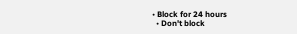• Block for 24 hours
  • Don't block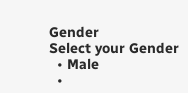Gender
Select your Gender
  • Male
  •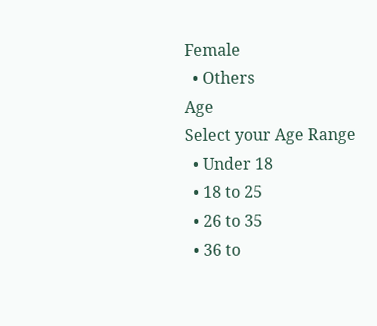Female
  • Others
Age
Select your Age Range
  • Under 18
  • 18 to 25
  • 26 to 35
  • 36 to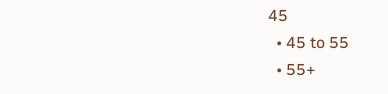45
  • 45 to 55
  • 55+